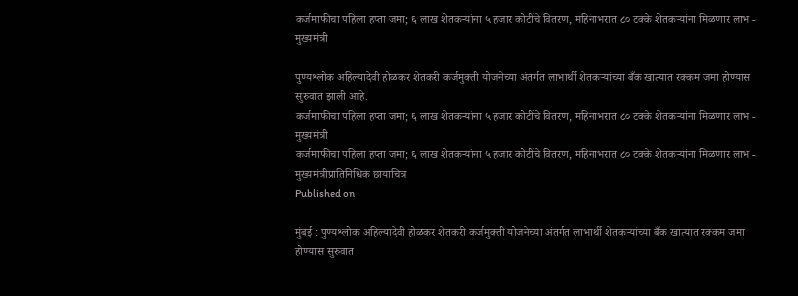कर्जमाफीचा पहिला हप्ता जमा; ६ लाख शेतकऱ्यांना ५ हजार कोटींचे वितरण, महिनाभरात ८० टक्के शेतकऱ्यांना मिळणार लाभ - मुख्यमंत्री

पुण्यश्लोक अहिल्यादेवी होळकर शेतकरी कर्जमुक्ती योजनेच्या अंतर्गत लाभार्थी शेतकऱ्यांच्या बँक खात्यात रक्कम जमा होण्यास सुरुवात झाली आहे.
कर्जमाफीचा पहिला हप्ता जमा; ६ लाख शेतकऱ्यांना ५ हजार कोटींचे वितरण, महिनाभरात ८० टक्के शेतकऱ्यांना मिळणार लाभ - मुख्यमंत्री
कर्जमाफीचा पहिला हप्ता जमा; ६ लाख शेतकऱ्यांना ५ हजार कोटींचे वितरण, महिनाभरात ८० टक्के शेतकऱ्यांना मिळणार लाभ - मुख्यमंत्रीप्रातिनिधिक छायाचित्र
Published on

मुंबई : पुण्यश्लोक अहिल्यादेवी होळकर शेतकरी कर्जमुक्ती योजनेच्या अंतर्गत लाभार्थी शेतकऱ्यांच्या बँक खात्यात रक्कम जमा होण्यास सुरुवात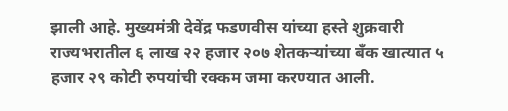झाली आहे. मुख्यमंत्री देवेंद्र फडणवीस यांच्या हस्ते शुक्रवारी राज्यभरातील ६ लाख २२ हजार २०७ शेतकऱ्यांच्या बँक खात्यात ५ हजार २९ कोटी रुपयांची रक्कम जमा करण्यात आली.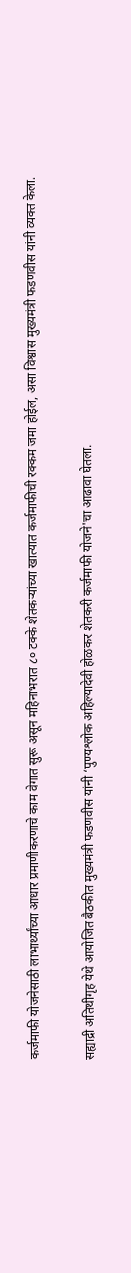कर्जमाफी योजनेसाठी लाभार्थ्यांच्या आधार प्रमाणीकरणाचे काम वेगात सुरू असून महिनाभरात ८० टक्के शेतकऱ्यांच्या खात्यात कर्जमाफीची रक्कम जमा होईल, असा विश्वास मुख्यमंत्री फडणवीस यांनी व्यक्त केला.

सह्याद्री अतिथीगृह येथे आयोजित बैठकीत मुख्यमंत्री फडणवीस यांनी ‘पुण्यश्लोक अहिल्यादेवी होळकर शेतकरी कर्जमाफी योजने'चा आढावा घेतला.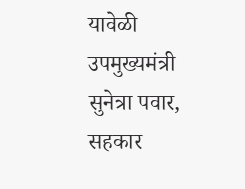यावेळी उपमुख्यमंत्री सुनेत्रा पवार, सहकार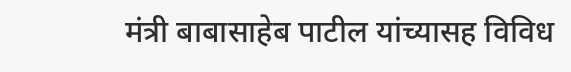मंत्री बाबासाहेब पाटील यांच्यासह विविध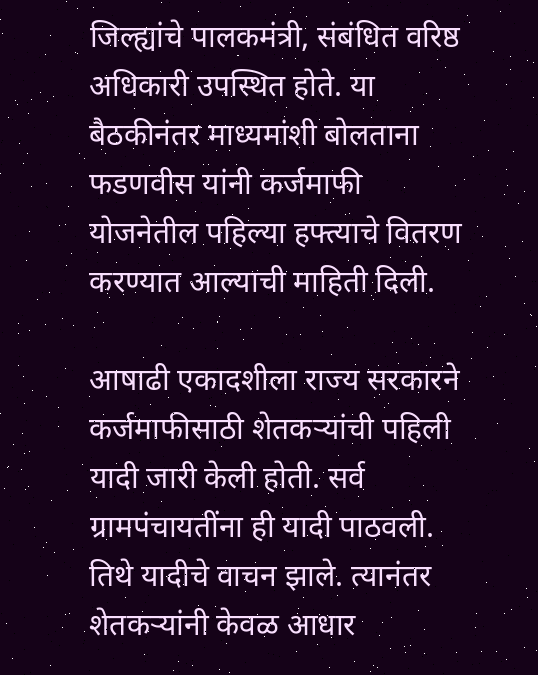जिल्ह्यांचे पालकमंत्री, संबंधित वरिष्ठ अधिकारी उपस्थित होते. या बैठकीनंतर माध्यमांशी बोलताना फडणवीस यांनी कर्जमाफी योजनेतील पहिल्या हफ्त्याचे वितरण करण्यात आल्याची माहिती दिली.

आषाढी एकादशीला राज्य सरकारने कर्जमाफीसाठी शेतकऱ्यांची पहिली यादी जारी केली होती. सर्व ग्रामपंचायतींना ही यादी पाठवली. तिथे यादीचे वाचन झाले. त्यानंतर शेतकऱ्यांनी केवळ आधार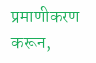प्रमाणीकरण करून,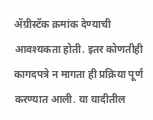ॲग्रीस्टॅक क्रमांक देण्याची आवश्यकता होती. इतर कोणतीही कागदपत्रे न मागता ही प्रक्रिया पूर्ण करण्यात आली. या यादीतील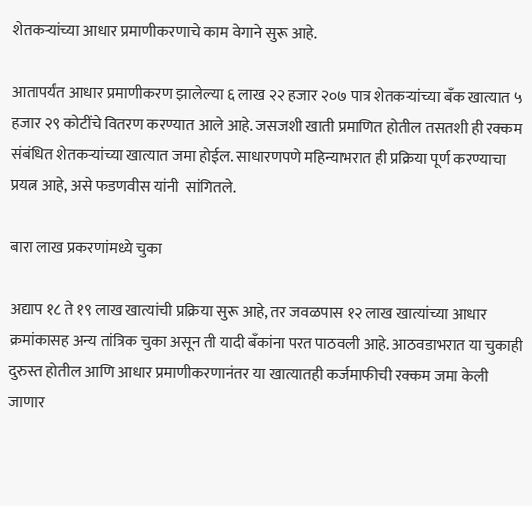शेतकऱ्यांच्या आधार प्रमाणीकरणाचे काम वेगाने सुरू आहे.

आतापर्यंत आधार प्रमाणीकरण झालेल्या ६ लाख २२ हजार २०७ पात्र शेतकऱ्यांच्या बँक खात्यात ५ हजार २९ कोटींचे वितरण करण्यात आले आहे. जसजशी खाती प्रमाणित होतील तसतशी ही रक्कम संबंधित शेतकऱ्यांच्या खात्यात जमा होईल. साधारणपणे महिन्याभरात ही प्रक्रिया पूर्ण करण्याचा प्रयत्न आहे, असे फडणवीस यांनी  सांगितले.

बारा लाख प्रकरणांमध्ये चुका

अद्याप १८ ते १९ लाख खात्यांची प्रक्रिया सुरू आहे, तर जवळपास १२ लाख खात्यांच्या आधार क्रमांकासह अन्य तांत्रिक चुका असून ती यादी बँकांना परत पाठवली आहे. आठवडाभरात या चुकाही दुरुस्त होतील आणि आधार प्रमाणीकरणानंतर या खात्यातही कर्जमाफीची रक्कम जमा केली जाणार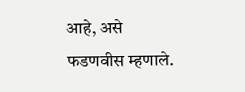आहे, असे फडणवीस म्हणाले.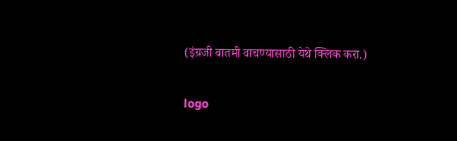(इंग्रजी बातमी वाचण्यासाठी येथे क्लिक करा.)

logo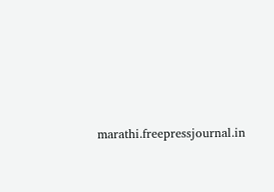marathi.freepressjournal.in